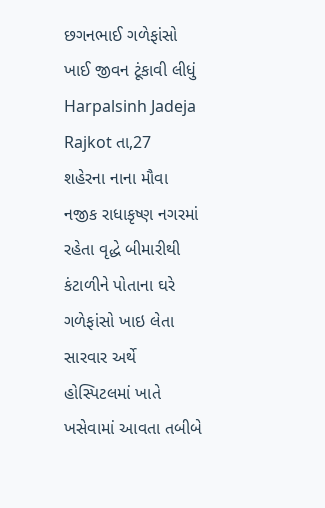છગનભાઈ ગળેફાંસો ખાઈ જીવન ટૂંકાવી લીધું
Harpalsinh Jadeja
Rajkot તા,27
શહેરના નાના મૌવા નજીક રાધાકૃષ્ણ નગરમાં રહેતા વૃદ્ધે બીમારીથી કંટાળીને પોતાના ઘરે ગળેફાંસો ખાઇ લેતા સારવાર અર્થે હોસ્પિટલમાં ખાતે ખસેવામાં આવતા તબીબે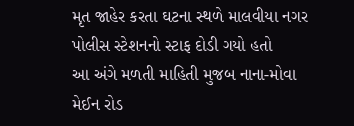મૃત જાહેર કરતા ઘટના સ્થળે માલવીયા નગર પોલીસ સ્ટેશનનો સ્ટાફ દોડી ગયો હતો
આ અંગે મળતી માહિતી મુજબ નાના-મોવા મેઈન રોડ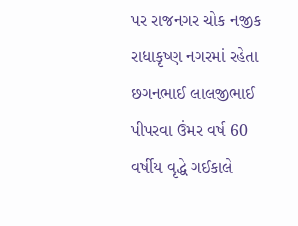પર રાજનગર ચોક નજીક રાધાકૃષ્ણ નગરમાં રહેતા છગનભાઈ લાલજીભાઈ પીપરવા ઉંમર વર્ષ 60 વર્ષીય વૃદ્ધે ગઈકાલે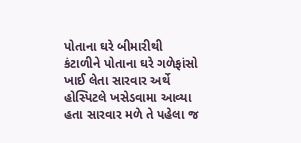પોતાના ઘરે બીમારીથી કંટાળીને પોતાના ઘરે ગળેફાંસો ખાઈ લેતા સારવાર અર્થે હોસ્પિટલે ખસેડવામા આવ્યા હતા સારવાર મળે તે પહેલા જ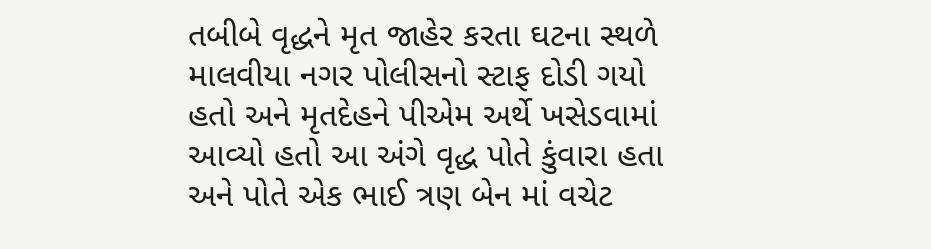તબીબે વૃદ્ધને મૃત જાહેર કરતા ઘટના સ્થળે માલવીયા નગર પોલીસનો સ્ટાફ દોડી ગયો હતો અને મૃતદેહને પીએમ અર્થે ખસેડવામાં આવ્યો હતો આ અંગે વૃદ્ધ પોતે કુંવારા હતા અને પોતે એક ભાઈ ત્રણ બેન માં વચેટ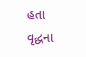હતા વૃદ્ધના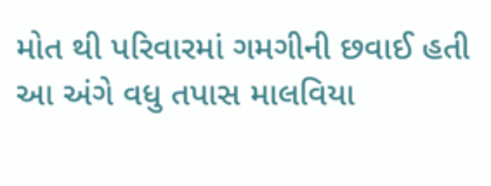મોત થી પરિવારમાં ગમગીની છવાઈ હતી આ અંગે વધુ તપાસ માલવિયા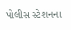પોલીસ સ્ટેશનના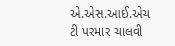એ.એસ.આઈ.એચ ટી પરમાર ચાલવી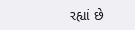રહ્યાં છે